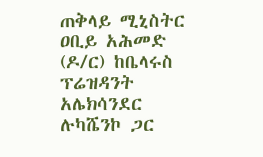ጠቅላይ ሚኒስትር ዐቢይ አሕመድ (ዶ/ር) ከቤላሩስ ፕሬዝዳንት አሌክሳንደር ሉካሼንኮ ጋር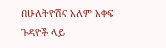በሁለትዮሽና አለም አቀፍ ጉዳዮች ላይ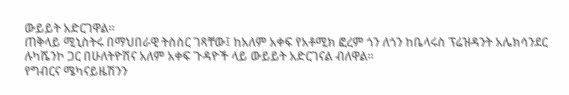ውይይት አድርገዋል።
ጠቅላይ ሚኒስትሩ በማህበራዊ ትስስር ገጻቸው፤ ከአለም አቀፍ የአቶሚክ ፎረም ጎን ለጎን ከቤላሩስ ፕሬዝዳንት አሌክሳንደር ሉካሼንኮ ጋር በሁለትዮሽና አለም አቀፍ ጉዳዮች ላይ ውይይት አድርገናል ብለዋል።
የግብርና ሜካናይዜሽንን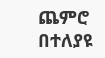ጨምሮ በተለያዩ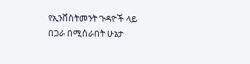የኢንቨስትመንት ጉዳዮች ላይ በጋራ በሚሰራበት ሁኔታ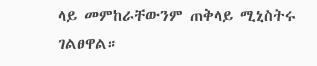ላይ መምከራቸውንም ጠቅላይ ሚኒስትሩ ገልፀዋል።